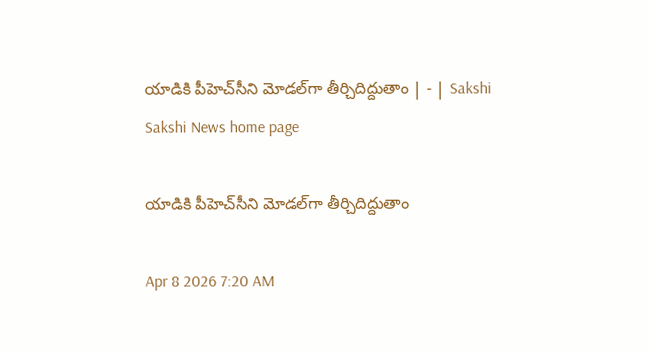యాడికి పీహెచ్‌సీని మోడల్‌గా తీర్చిదిద్దుతాం | - | Sakshi
Sakshi News home page

యాడికి పీహెచ్‌సీని మోడల్‌గా తీర్చిదిద్దుతాం

Apr 8 2026 7:20 AM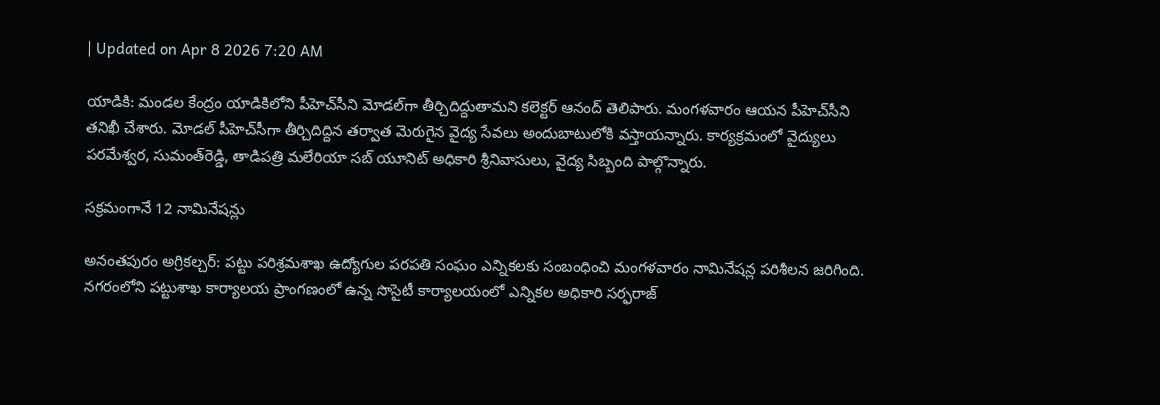| Updated on Apr 8 2026 7:20 AM

యాడికి: మండల కేంద్రం యాడికిలోని పీహెచ్‌సీని మోడల్‌గా తీర్చిదిద్దుతామని కలెక్టర్‌ ఆనంద్‌ తెలిపారు. మంగళవారం ఆయన పీహెచ్‌సీని తనిఖీ చేశారు. మోడల్‌ పీహెచ్‌సీగా తీర్చిదిద్దిన తర్వాత మెరుగైన వైద్య సేవలు అందుబాటులోకి వస్తాయన్నారు. కార్యక్రమంలో వైద్యులు పరమేశ్వర, సుమంత్‌రెడ్డి, తాడిపత్రి మలేరియా సబ్‌ యూనిట్‌ అధికారి శ్రీనివాసులు, వైద్య సిబ్బంది పాల్గొన్నారు.

సక్రమంగానే 12 నామినేషన్లు

అనంతపురం అగ్రికల్చర్‌: పట్టు పరిశ్రమశాఖ ఉద్యోగుల పరపతి సంఘం ఎన్నికలకు సంబంధించి మంగళవారం నామినేషన్ల పరిశీలన జరిగింది. నగరంలోని పట్టుశాఖ కార్యాలయ ప్రాంగణంలో ఉన్న సొసైటీ కార్యాలయంలో ఎన్నికల అధికారి సర్ఫరాజ్‌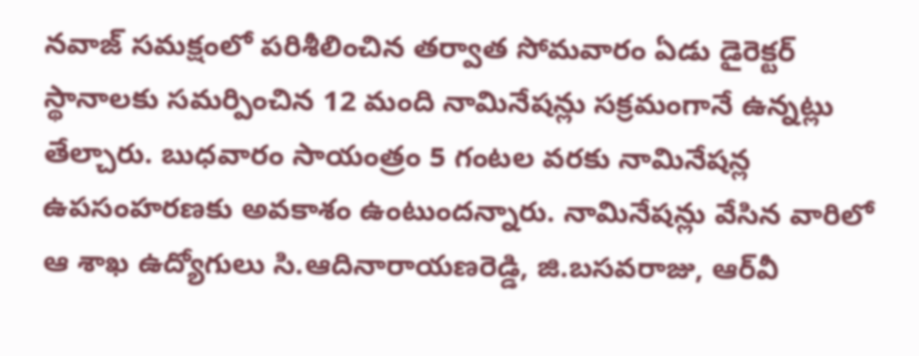నవాజ్‌ సమక్షంలో పరిశీలించిన తర్వాత సోమవారం ఏడు డైరెక్టర్‌ స్థానాలకు సమర్పించిన 12 మంది నామినేషన్లు సక్రమంగానే ఉన్నట్లు తేల్చారు. బుధవారం సాయంత్రం 5 గంటల వరకు నామినేషన్ల ఉపసంహరణకు అవకాశం ఉంటుందన్నారు. నామినేషన్లు వేసిన వారిలో ఆ శాఖ ఉద్యోగులు సి.ఆదినారాయణరెడ్డి, జి.బసవరాజు, ఆర్‌వీ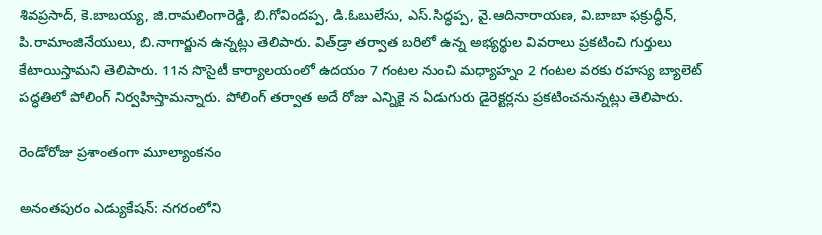శివప్రసాద్‌, కె.బాబయ్య, జి.రామలింగారెడ్డి, బి.గోవిందప్ప, డి.ఓబులేసు, ఎస్‌.సిద్ధప్ప, వై.ఆదినారాయణ, వి.బాబా ఫక్రుద్ధీన్‌, పి.రామాంజినేయులు, బి.నాగార్జున ఉన్నట్లు తెలిపారు. విత్‌డ్రా తర్వాత బరిలో ఉన్న అభ్యర్థుల వివరాలు ప్రకటించి గుర్తులు కేటాయిస్తామని తెలిపారు. 11న సొసైటీ కార్యాలయంలో ఉదయం 7 గంటల నుంచి మధ్యాహ్నం 2 గంటల వరకు రహస్య బ్యాలెట్‌ పద్ధతిలో పోలింగ్‌ నిర్వహిస్తామన్నారు. పోలింగ్‌ తర్వాత అదే రోజు ఎన్నికై న ఏడుగురు డైరెక్టర్లను ప్రకటించనున్నట్లు తెలిపారు.

రెండోరోజు ప్రశాంతంగా మూల్యాంకనం

అనంతపురం ఎడ్యుకేషన్‌: నగరంలోని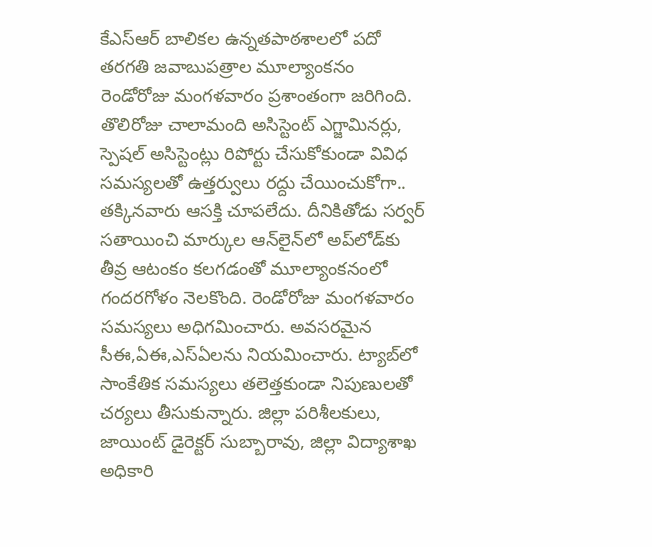కేఎస్‌ఆర్‌ బాలికల ఉన్నతపాఠశాలలో పదో తరగతి జవాబుపత్రాల మూల్యాంకనం రెండోరోజు మంగళవారం ప్రశాంతంగా జరిగింది. తొలిరోజు చాలామంది అసిస్టెంట్‌ ఎగ్జామినర్లు, స్పెషల్‌ అసిస్టెంట్లు రిపోర్టు చేసుకోకుండా వివిధ సమస్యలతో ఉత్తర్వులు రద్దు చేయించుకోగా.. తక్కినవారు ఆసక్తి చూపలేదు. దీనికితోడు సర్వర్‌ సతాయించి మార్కుల ఆన్‌లైన్‌లో అప్‌లోడ్‌కు తీవ్ర ఆటంకం కలగడంతో మూల్యాంకనంలో గందరగోళం నెలకొంది. రెండోరోజు మంగళవారం సమస్యలు అధిగమించారు. అవసరమైన సీఈ,ఏఈ,ఎస్‌ఏలను నియమించారు. ట్యాబ్‌లో సాంకేతిక సమస్యలు తలెత్తకుండా నిపుణులతో చర్యలు తీసుకున్నారు. జిల్లా పరిశీలకులు, జాయింట్‌ డైరెక్టర్‌ సుబ్బారావు, జిల్లా విద్యాశాఖ అధికారి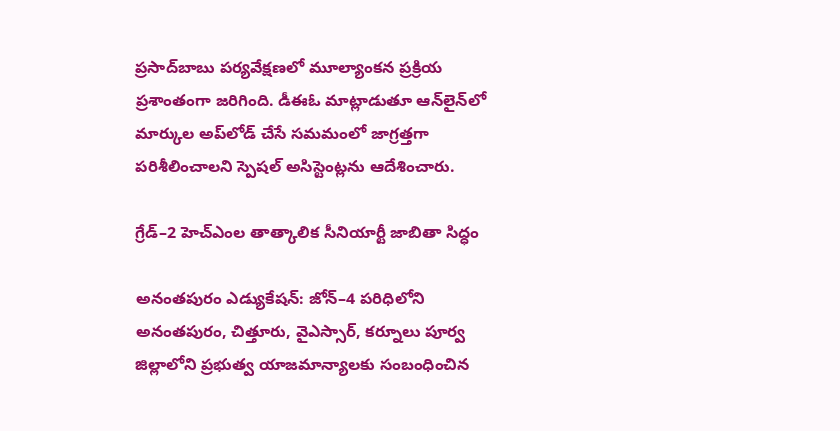ప్రసాద్‌బాబు పర్యవేక్షణలో మూల్యాంకన ప్రక్రియ ప్రశాంతంగా జరిగింది. డీఈఓ మాట్లాడుతూ ఆన్‌లైన్‌లో మార్కుల అప్‌లోడ్‌ చేసే సమమంలో జాగ్రత్తగా పరిశీలించాలని స్పెషల్‌ అసిస్టెంట్లను ఆదేశించారు.

గ్రేడ్‌–2 హెచ్‌ఎంల తాత్కాలిక సీనియార్టీ జాబితా సిద్ధం

అనంతపురం ఎడ్యుకేషన్‌: జోన్‌–4 పరిధిలోని అనంతపురం, చిత్తూరు, వైఎస్సార్‌, కర్నూలు పూర్వ జిల్లాలోని ప్రభుత్వ యాజమాన్యాలకు సంబంధించిన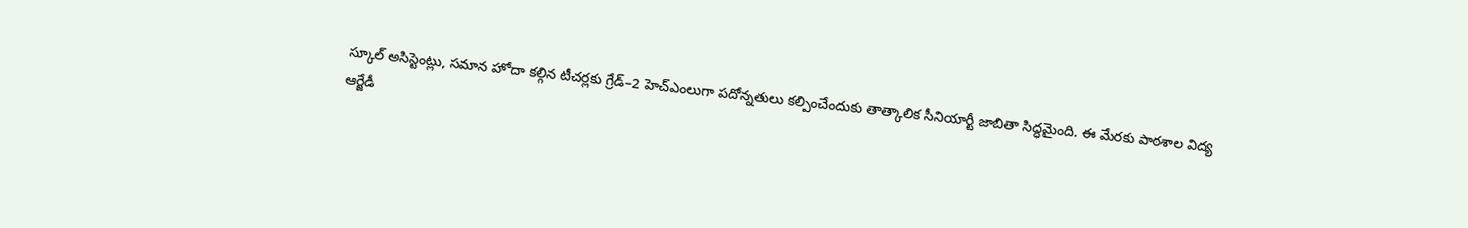స్కూల్‌ అసిస్టెంట్లు, సమాన హోదా కల్గిన టీచర్లకు గ్రేడ్‌–2 హెచ్‌ఎంలుగా పదోన్నతులు కల్పించేందుకు తాత్కాలిక సీనియార్టీ జాబితా సిద్ధమైంది. ఈ మేరకు పాఠశాల విద్య ఆర్జేడీ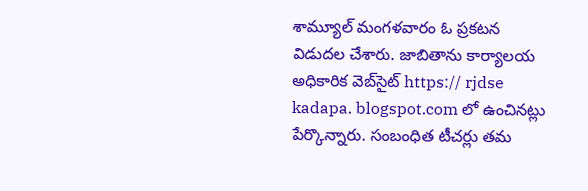శామ్యూల్‌ మంగళవారం ఓ ప్రకటన విడుదల చేశారు. జాబితాను కార్యాలయ అధికారిక వెబ్‌సైట్‌ https:// rjdse kadapa. blogspot.com లో ఉంచినట్లు పేర్కొన్నారు. సంబంధిత టీచర్లు తమ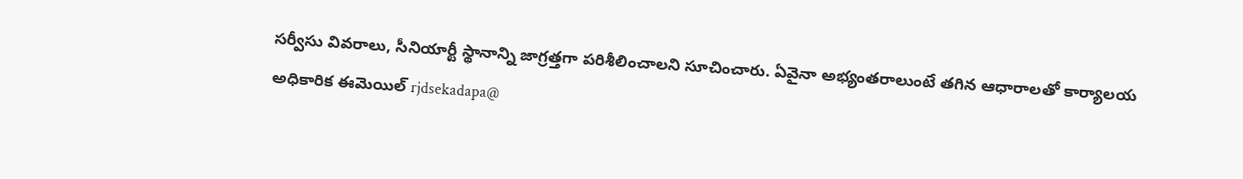సర్వీసు వివరాలు, సీనియార్టీ స్థానాన్ని జాగ్రత్తగా పరిశీలించాలని సూచించారు. ఏవైనా అభ్యంతరాలుంటే తగిన ఆధారాలతో కార్యాలయ అధికారిక ఈమెయిల్‌ rjdsekadapa@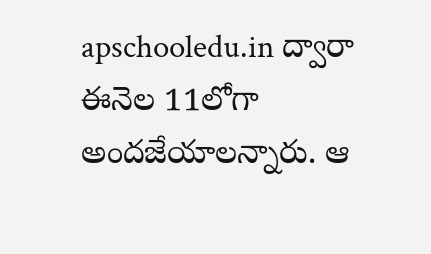apschooledu.in ద్వారా ఈనెల 11లోగా అందజేయాలన్నారు. ఆ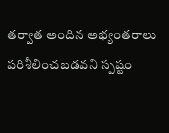తర్వాత అందిన అభ్యంతరాలు పరిశీలించబడవని స్పష్టం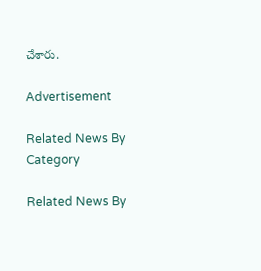చేశారు.

Advertisement

Related News By Category

Related News By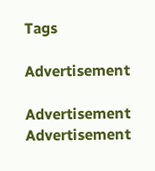Tags

Advertisement

Advertisement
Advertisement